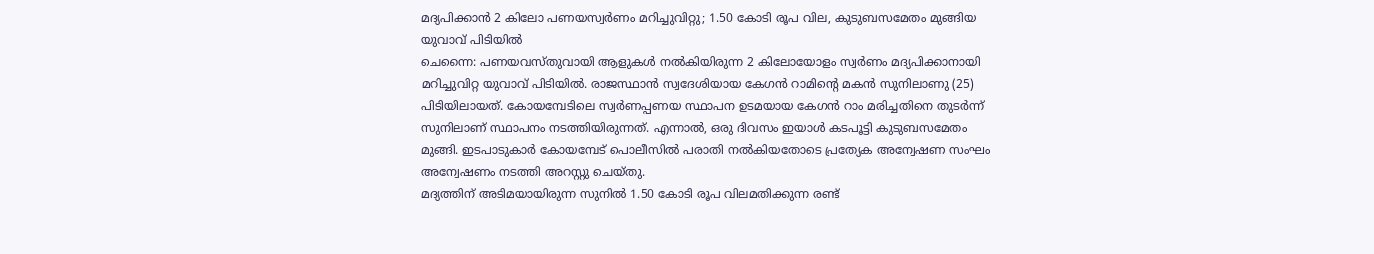മദ്യപിക്കാൻ 2 കിലോ പണയസ്വർണം മറിച്ചുവിറ്റു; 1.50 കോടി രൂപ വില, കുടുബസമേതം മുങ്ങിയ യുവാവ് പിടിയിൽ
ചെന്നൈ: പണയവസ്തുവായി ആളുകൾ നൽകിയിരുന്ന 2 കിലോയോളം സ്വർണം മദ്യപിക്കാനായി മറിച്ചുവിറ്റ യുവാവ് പിടിയിൽ. രാജസ്ഥാൻ സ്വദേശിയായ കേഗൻ റാമിന്റെ മകൻ സുനിലാണു (25) പിടിയിലായത്. കോയമ്പേടിലെ സ്വർണപ്പണയ സ്ഥാപന ഉടമയായ കേഗൻ റാം മരിച്ചതിനെ തുടർന്ന് സുനിലാണ് സ്ഥാപനം നടത്തിയിരുന്നത്. എന്നാൽ, ഒരു ദിവസം ഇയാൾ കടപൂട്ടി കുടുബസമേതം മുങ്ങി. ഇടപാടുകാർ കോയമ്പേട് പൊലീസിൽ പരാതി നൽകിയതോടെ പ്രത്യേക അന്വേഷണ സംഘം അന്വേഷണം നടത്തി അറസ്റ്റു ചെയ്തു.
മദ്യത്തിന് അടിമയായിരുന്ന സുനിൽ 1.50 കോടി രൂപ വിലമതിക്കുന്ന രണ്ട്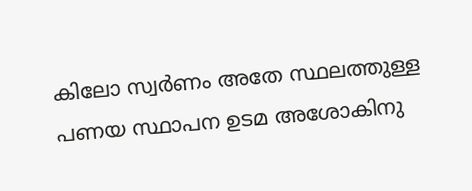കിലോ സ്വർണം അതേ സ്ഥലത്തുള്ള പണയ സ്ഥാപന ഉടമ അശോകിനു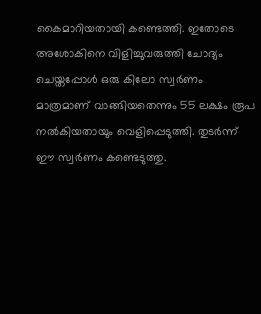കൈമാറിയതായി കണ്ടെത്തി. ഇതോടെ അശോകിനെ വിളിച്ചുവരുത്തി ചോദ്യം ചെയ്തപ്പോൾ ഒരു കിലോ സ്വർണം മാത്രമാണ് വാങ്ങിയതെന്നും 55 ലക്ഷം രൂപ നൽകിയതായും വെളിപ്പെടുത്തി. തുടർന്ന് ഈ സ്വർണം കണ്ടെടുത്തു.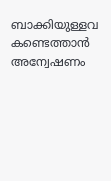ബാക്കിയുള്ളവ കണ്ടെത്താൻ അന്വേഷണം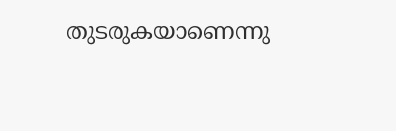തുടരുകയാണെന്നു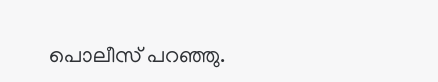പൊലീസ് പറഞ്ഞു.